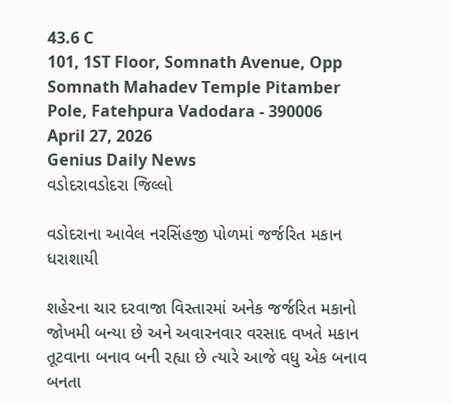43.6 C
101, 1ST Floor, Somnath Avenue, Opp Somnath Mahadev Temple Pitamber Pole, Fatehpura Vadodara - 390006
April 27, 2026
Genius Daily News
વડોદરાવડોદરા જિલ્લો

વડોદરાના આવેલ નરસિંહજી પોળમાં જર્જરિત મકાન ધરાશાયી

શહેરના ચાર દરવાજા વિસ્તારમાં અનેક જર્જરિત મકાનો જોખમી બન્યા છે અને અવારનવાર વરસાદ વખતે મકાન તૂટવાના બનાવ બની રહ્યા છે ત્યારે આજે વધુ એક બનાવ બનતા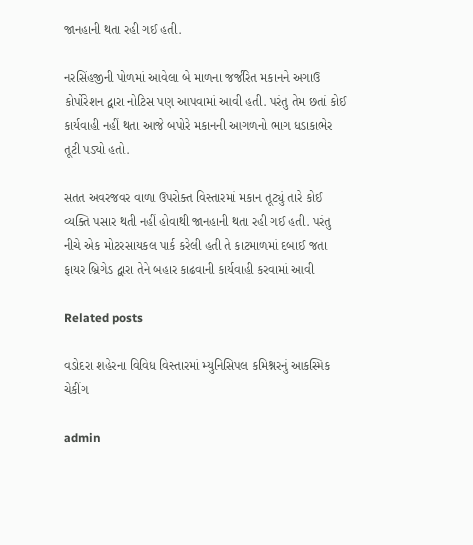જાનહાની થતા રહી ગઈ હતી.

નરસિંહજીની પોળમાં આવેલા બે માળના જર્જરિત મકાનને અગાઉ કોર્પોરેશન દ્વારા નોટિસ પણ આપવામાં આવી હતી. પરંતુ તેમ છતાં કોઈ કાર્યવાહી નહીં થતા આજે બપોરે મકાનની આગળનો ભાગ ધડાકાભેર તૂટી પડ્યો હતો.

સતત અવરજવર વાળા ઉપરોક્ત વિસ્તારમાં મકાન તૂટ્યું તારે કોઈ વ્યક્તિ પસાર થતી નહીં હોવાથી જાનહાની થતા રહી ગઈ હતી. પરંતુ નીચે એક મોટરસાયકલ પાર્ક કરેલી હતી તે કાટમાળમાં દબાઈ જતા ફાયર બ્રિગેડ દ્વારા તેને બહાર કાઢવાની કાર્યવાહી કરવામાં આવી

Related posts

વડોદરા શહેરના વિવિધ વિસ્તારમાં મ્યુનિસિપલ કમિશ્નરનું આકસ્મિક ચેકીંગ

admin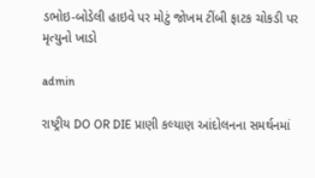ડભોઇ-બોડેલી હાઇવે પર મોટું જોખમ ટીંબી ફાટક ચોકડી પર મૃત્યુનો ખાડો

admin

રાષ્ટ્રીય DO OR DIE પ્રાણી કલ્યાણ આંદોલનના સમર્થનમાં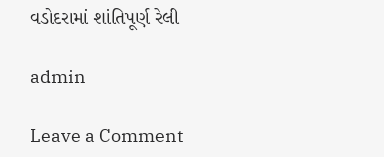વડોદરામાં શાંતિપૂર્ણ રેલી

admin

Leave a Comment